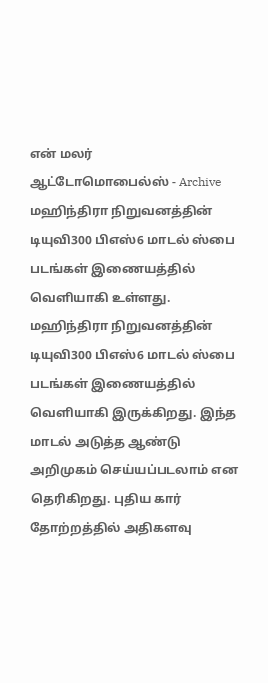என் மலர்
ஆட்டோமொபைல்ஸ் - Archive
மஹிந்திரா நிறுவனத்தின் டியுவி300 பிஎஸ்6 மாடல் ஸ்பை படங்கள் இணையத்தில் வெளியாகி உள்ளது.
மஹிந்திரா நிறுவனத்தின் டியுவி300 பிஎஸ்6 மாடல் ஸ்பை படங்கள் இணையத்தில் வெளியாகி இருக்கிறது. இந்த மாடல் அடுத்த ஆண்டு அறிமுகம் செய்யப்படலாம் என தெரிகிறது. புதிய கார் தோற்றத்தில் அதிகளவு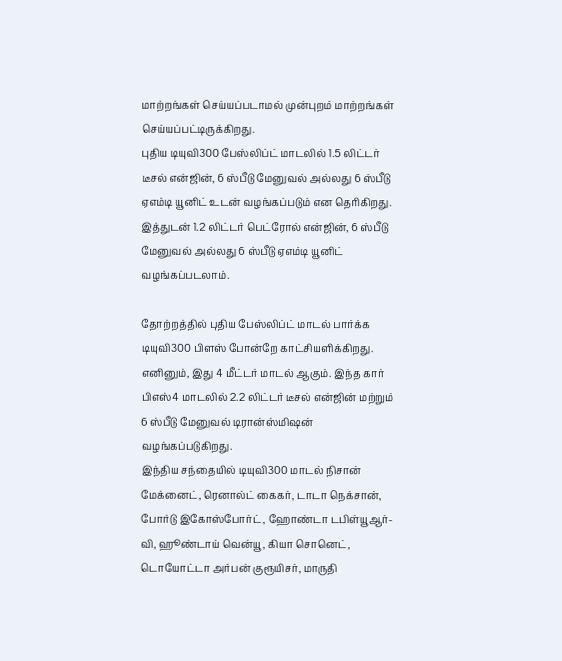மாற்றங்கள் செய்யப்படாமல் முன்புறம் மாற்றங்கள் செய்யப்பட்டிருக்கிறது.
புதிய டியுவி300 பேஸ்லிப்ட் மாடலில் 1.5 லிட்டர் டீசல் என்ஜின், 6 ஸ்பீடு மேனுவல் அல்லது 6 ஸ்பீடு ஏஎம்டி யூனிட் உடன் வழங்கப்படும் என தெரிகிறது. இத்துடன் 1.2 லிட்டர் பெட்ரோல் என்ஜின், 6 ஸ்பீடு மேனுவல் அல்லது 6 ஸ்பீடு ஏஎம்டி யூனிட் வழங்கப்படலாம்.

தோற்றத்தில் புதிய பேஸ்லிப்ட் மாடல் பார்க்க டியுவி300 பிளஸ் போன்றே காட்சியளிக்கிறது. எனினும், இது 4 மீட்டர் மாடல் ஆகும். இந்த கார் பிஎஸ்4 மாடலில் 2.2 லிட்டர் டீசல் என்ஜின் மற்றும் 6 ஸ்பீடு மேனுவல் டிரான்ஸ்மிஷன் வழங்கப்படுகிறது.
இந்திய சந்தையில் டியுவி300 மாடல் நிசான் மேக்னைட், ரெனால்ட் கைகர், டாடா நெக்சான், போர்டு இகோஸ்போர்ட், ஹோண்டா டபிள்யூஆர்-வி, ஹூண்டாய் வென்யூ, கியா சொனெட், டொயோட்டா அர்பன் குரூயிசர், மாருதி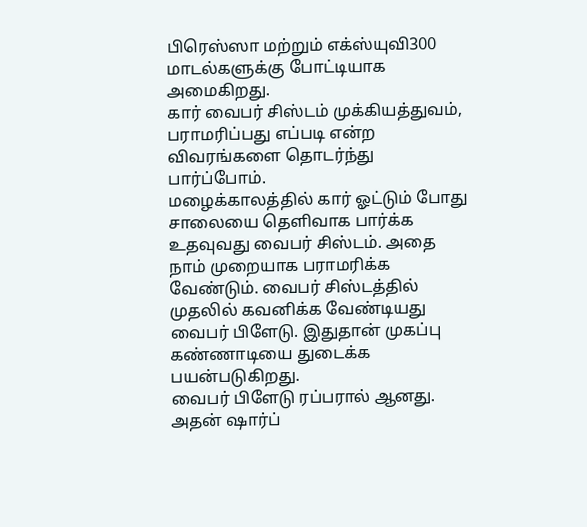பிரெஸ்ஸா மற்றும் எக்ஸ்யுவி300 மாடல்களுக்கு போட்டியாக அமைகிறது.
கார் வைபர் சிஸ்டம் முக்கியத்துவம், பராமரிப்பது எப்படி என்ற விவரங்களை தொடர்ந்து பார்ப்போம்.
மழைக்காலத்தில் கார் ஓட்டும் போது சாலையை தெளிவாக பார்க்க உதவுவது வைபர் சிஸ்டம். அதை நாம் முறையாக பராமரிக்க வேண்டும். வைபர் சிஸ்டத்தில் முதலில் கவனிக்க வேண்டியது வைபர் பிளேடு. இதுதான் முகப்பு கண்ணாடியை துடைக்க பயன்படுகிறது.
வைபர் பிளேடு ரப்பரால் ஆனது. அதன் ஷார்ப்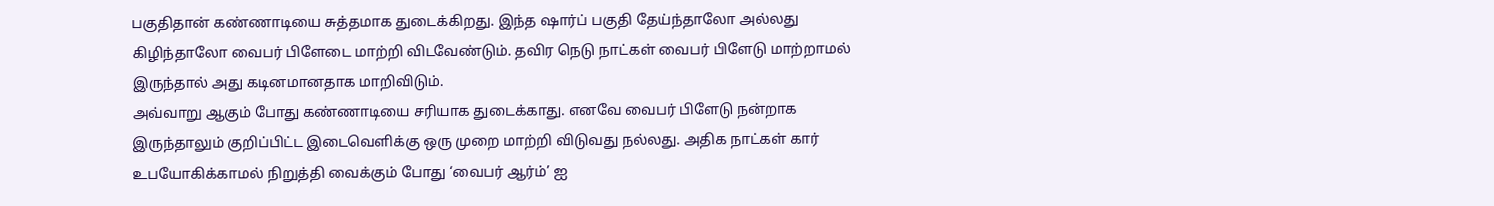பகுதிதான் கண்ணாடியை சுத்தமாக துடைக்கிறது. இந்த ஷார்ப் பகுதி தேய்ந்தாலோ அல்லது கிழிந்தாலோ வைபர் பிளேடை மாற்றி விடவேண்டும். தவிர நெடு நாட்கள் வைபர் பிளேடு மாற்றாமல் இருந்தால் அது கடினமானதாக மாறிவிடும்.
அவ்வாறு ஆகும் போது கண்ணாடியை சரியாக துடைக்காது. எனவே வைபர் பிளேடு நன்றாக இருந்தாலும் குறிப்பிட்ட இடைவெளிக்கு ஒரு முறை மாற்றி விடுவது நல்லது. அதிக நாட்கள் கார் உபயோகிக்காமல் நிறுத்தி வைக்கும் போது ‘வைபர் ஆர்ம்’ ஐ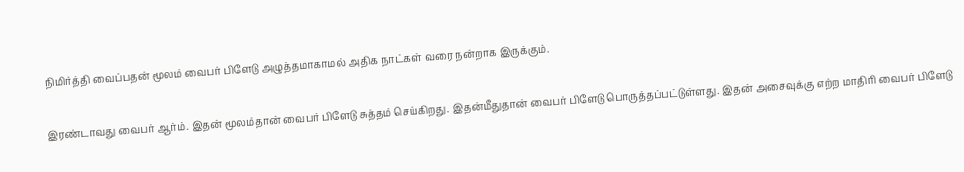நிமிர்த்தி வைப்பதன் மூலம் வைபர் பிளேடு அழுத்தமாகாமல் அதிக நாட்கள் வரை நன்றாக இருக்கும்.

இரண்டாவது வைபர் ஆர்ம். இதன் மூலம்தான் வைபர் பிளேடு சுத்தம் செய்கிறது. இதன்மீதுதான் வைபர் பிளேடு பொருத்தப்பட்டுள்ளது. இதன் அசைவுக்கு எற்ற மாதிரி வைபர் பிளேடு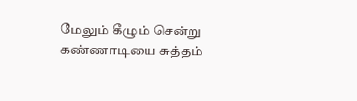மேலும் கீழும் சென்று கண்ணாடியை சுத்தம்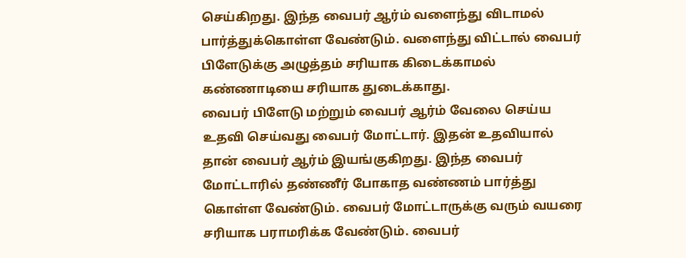செய்கிறது. இந்த வைபர் ஆர்ம் வளைந்து விடாமல் பார்த்துக்கொள்ள வேண்டும். வளைந்து விட்டால் வைபர் பிளேடுக்கு அழுத்தம் சரியாக கிடைக்காமல் கண்ணாடியை சரியாக துடைக்காது.
வைபர் பிளேடு மற்றும் வைபர் ஆர்ம் வேலை செய்ய உதவி செய்வது வைபர் மோட்டார். இதன் உதவியால் தான் வைபர் ஆர்ம் இயங்குகிறது. இந்த வைபர் மோட்டாரில் தண்ணீர் போகாத வண்ணம் பார்த்து கொள்ள வேண்டும். வைபர் மோட்டாருக்கு வரும் வயரை சரியாக பராமரிக்க வேண்டும். வைபர்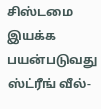சிஸ்டமை இயக்க பயன்படுவது ஸ்ட்ரீங் வீல்-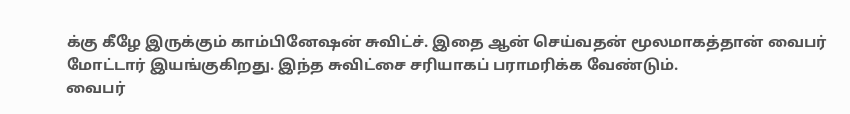க்கு கீழே இருக்கும் காம்பினேஷன் சுவிட்ச். இதை ஆன் செய்வதன் மூலமாகத்தான் வைபர் மோட்டார் இயங்குகிறது. இந்த சுவிட்சை சரியாகப் பராமரிக்க வேண்டும்.
வைபர்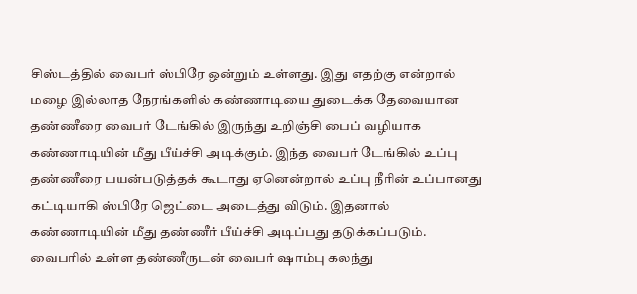சிஸ்டத்தில் வைபர் ஸ்பிரே ஒன்றும் உள்ளது. இது எதற்கு என்றால் மழை இல்லாத நேரங்களில் கண்ணாடியை துடைக்க தேவையான தண்ணீரை வைபர் டேங்கில் இருந்து உறிஞ்சி பைப் வழியாக கண்ணாடியின் மீது பீய்ச்சி அடிக்கும். இந்த வைபர் டேங்கில் உப்பு தண்ணீரை பயன்படுத்தக் கூடாது ஏனென்றால் உப்பு நீரின் உப்பானது கட்டியாகி ஸ்பிரே ஜெட்டை அடைத்து விடும். இதனால் கண்ணாடியின் மீது தண்ணீர் பீய்ச்சி அடிப்பது தடுக்கப்படும். வைபரில் உள்ள தண்ணீருடன் வைபர் ஷாம்பு கலந்து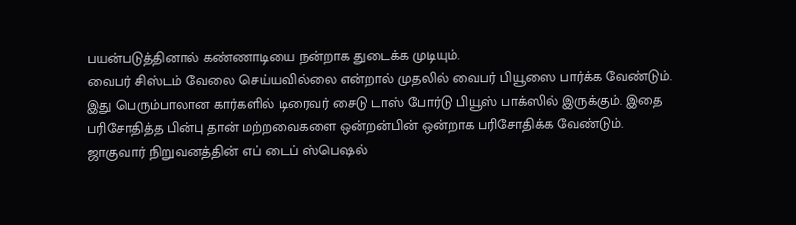பயன்படுத்தினால் கண்ணாடியை நன்றாக துடைக்க முடியும்.
வைபர் சிஸ்டம் வேலை செய்யவில்லை என்றால் முதலில் வைபர் பியூஸை பார்க்க வேண்டும். இது பெரும்பாலான கார்களில் டிரைவர் சைடு டாஸ் போர்டு பியூஸ் பாக்ஸில் இருக்கும். இதை பரிசோதித்த பின்பு தான் மற்றவைகளை ஒன்றன்பின் ஒன்றாக பரிசோதிக்க வேண்டும்.
ஜாகுவார் நிறுவனத்தின் எப் டைப் ஸ்பெஷல்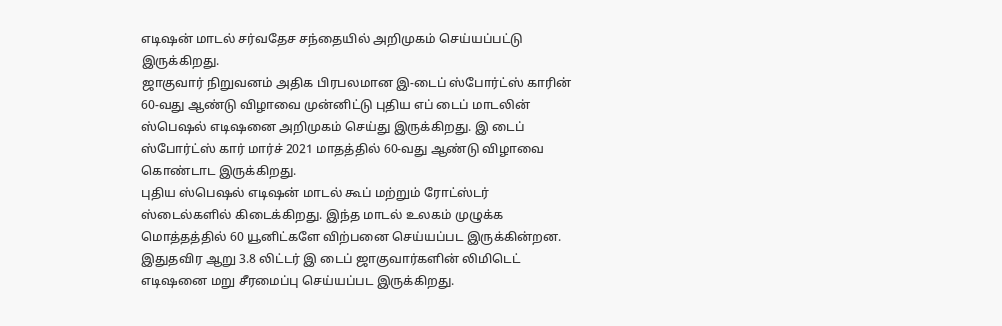எடிஷன் மாடல் சர்வதேச சந்தையில் அறிமுகம் செய்யப்பட்டு இருக்கிறது.
ஜாகுவார் நிறுவனம் அதிக பிரபலமான இ-டைப் ஸ்போர்ட்ஸ் காரின் 60-வது ஆண்டு விழாவை முன்னிட்டு புதிய எப் டைப் மாடலின் ஸ்பெஷல் எடிஷனை அறிமுகம் செய்து இருக்கிறது. இ டைப் ஸ்போர்ட்ஸ் கார் மார்ச் 2021 மாதத்தில் 60-வது ஆண்டு விழாவை கொண்டாட இருக்கிறது.
புதிய ஸ்பெஷல் எடிஷன் மாடல் கூப் மற்றும் ரோட்ஸ்டர் ஸ்டைல்களில் கிடைக்கிறது. இந்த மாடல் உலகம் முழுக்க மொத்தத்தில் 60 யூனிட்களே விற்பனை செய்யப்பட இருக்கின்றன. இதுதவிர ஆறு 3.8 லிட்டர் இ டைப் ஜாகுவார்களின் லிமிடெட் எடிஷனை மறு சீரமைப்பு செய்யப்பட இருக்கிறது.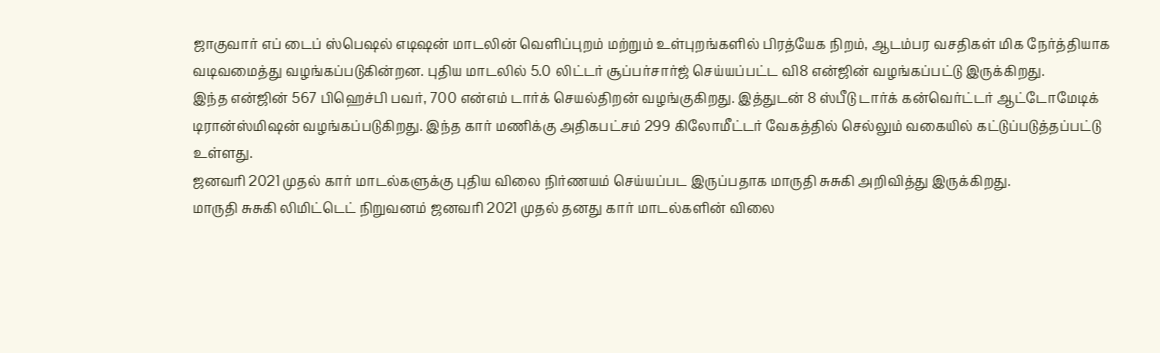ஜாகுவார் எப் டைப் ஸ்பெஷல் எடிஷன் மாடலின் வெளிப்புறம் மற்றும் உள்புறங்களில் பிரத்யேக நிறம், ஆடம்பர வசதிகள் மிக நேர்த்தியாக வடிவமைத்து வழங்கப்படுகின்றன. புதிய மாடலில் 5.0 லிட்டர் சூப்பர்சார்ஜ் செய்யப்பட்ட வி8 என்ஜின் வழங்கப்பட்டு இருக்கிறது.
இந்த என்ஜின் 567 பிஹெச்பி பவர், 700 என்எம் டார்க் செயல்திறன் வழங்குகிறது. இத்துடன் 8 ஸ்பீடு டார்க் கன்வெர்ட்டர் ஆட்டோமேடிக் டிரான்ஸ்மிஷன் வழங்கப்படுகிறது. இந்த கார் மணிக்கு அதிகபட்சம் 299 கிலோமீட்டர் வேகத்தில் செல்லும் வகையில் கட்டுப்படுத்தப்பட்டு உள்ளது.
ஜனவரி 2021 முதல் கார் மாடல்களுக்கு புதிய விலை நிர்ணயம் செய்யப்பட இருப்பதாக மாருதி சுசுகி அறிவித்து இருக்கிறது.
மாருதி சுசுகி லிமிட்டெட் நிறுவனம் ஜனவரி 2021 முதல் தனது கார் மாடல்களின் விலை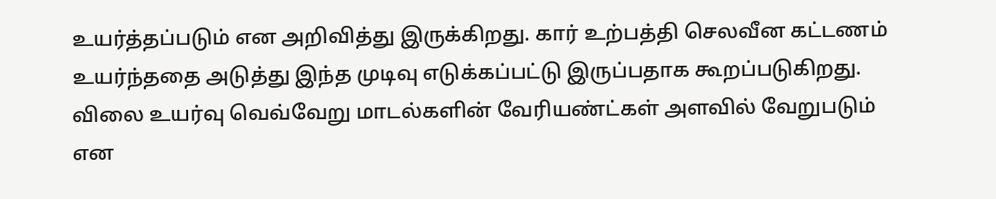உயர்த்தப்படும் என அறிவித்து இருக்கிறது. கார் உற்பத்தி செலவீன கட்டணம் உயர்ந்ததை அடுத்து இந்த முடிவு எடுக்கப்பட்டு இருப்பதாக கூறப்படுகிறது.
விலை உயர்வு வெவ்வேறு மாடல்களின் வேரியண்ட்கள் அளவில் வேறுபடும் என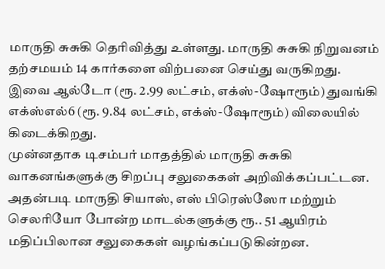மாருதி சுசுகி தெரிவித்து உள்ளது. மாருதி சுசுகி நிறுவனம் தற்சமயம் 14 கார்களை விற்பனை செய்து வருகிறது. இவை ஆல்டோ (ரூ. 2.99 லட்சம், எக்ஸ்-ஷோரூம்) துவங்கி எக்ஸ்எல்6 (ரூ. 9.84 லட்சம், எக்ஸ்-ஷோரூம்) விலையில் கிடைக்கிறது.
முன்னதாக டிசம்பர் மாதத்தில் மாருதி சுசுகி வாகனங்களுக்கு சிறப்பு சலுகைகள் அறிவிக்கப்பட்டன. அதன்படி மாருதி சியாஸ், எஸ் பிரெஸ்ஸோ மற்றும் செலரியோ போன்ற மாடல்களுக்கு ரூ.. 51 ஆயிரம் மதிப்பிலான சலுகைகள் வழங்கப்படுகின்றன.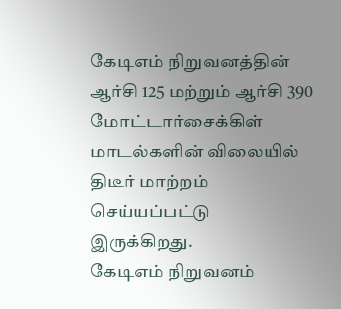கேடிஎம் நிறுவனத்தின் ஆர்சி 125 மற்றும் ஆர்சி 390 மோட்டார்சைக்கிள் மாடல்களின் விலையில் திடீர் மாற்றம் செய்யப்பட்டு இருக்கிறது.
கேடிஎம் நிறுவனம்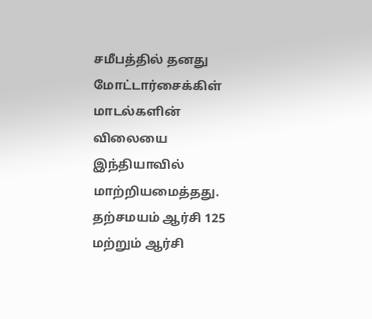சமீபத்தில் தனது மோட்டார்சைக்கிள் மாடல்களின் விலையை இந்தியாவில் மாற்றியமைத்தது. தற்சமயம் ஆர்சி 125 மற்றும் ஆர்சி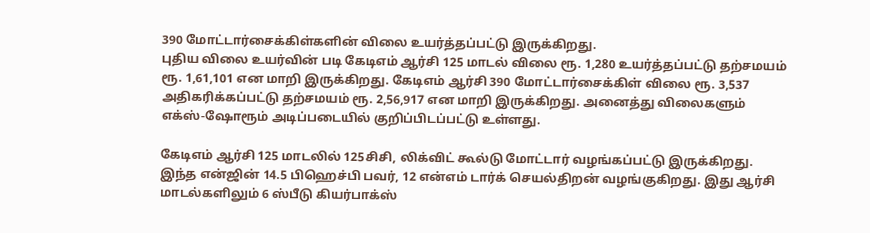390 மோட்டார்சைக்கிள்களின் விலை உயர்த்தப்பட்டு இருக்கிறது.
புதிய விலை உயர்வின் படி கேடிஎம் ஆர்சி 125 மாடல் விலை ரூ. 1,280 உயர்த்தப்பட்டு தற்சமயம் ரூ. 1,61,101 என மாறி இருக்கிறது. கேடிஎம் ஆர்சி 390 மோட்டார்சைக்கிள் விலை ரூ. 3,537 அதிகரிக்கப்பட்டு தற்சமயம் ரூ. 2,56,917 என மாறி இருக்கிறது. அனைத்து விலைகளும் எக்ஸ்-ஷோரூம் அடிப்படையில் குறிப்பிடப்பட்டு உள்ளது.

கேடிஎம் ஆர்சி 125 மாடலில் 125சிசி, லிக்விட் கூல்டு மோட்டார் வழங்கப்பட்டு இருக்கிறது. இந்த என்ஜின் 14.5 பிஹெச்பி பவர், 12 என்எம் டார்க் செயல்திறன் வழங்குகிறது. இது ஆர்சி மாடல்களிலும் 6 ஸ்பீடு கியர்பாக்ஸ்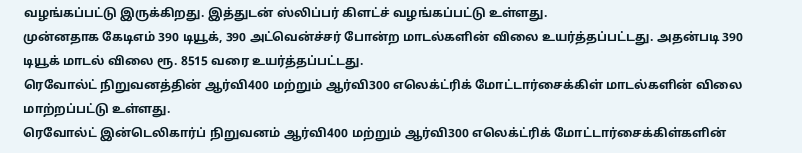வழங்கப்பட்டு இருக்கிறது. இத்துடன் ஸ்லிப்பர் கிளட்ச் வழங்கப்பட்டு உள்ளது.
முன்னதாக கேடிஎம் 390 டியூக், 390 அட்வென்ச்சர் போன்ற மாடல்களின் விலை உயர்த்தப்பட்டது. அதன்படி 390 டியூக் மாடல் விலை ரூ. 8515 வரை உயர்த்தப்பட்டது.
ரெவோல்ட் நிறுவனத்தின் ஆர்வி400 மற்றும் ஆர்வி300 எலெக்ட்ரிக் மோட்டார்சைக்கிள் மாடல்களின் விலை மாற்றப்பட்டு உள்ளது.
ரெவோல்ட் இன்டெலிகார்ப் நிறுவனம் ஆர்வி400 மற்றும் ஆர்வி300 எலெக்ட்ரிக் மோட்டார்சைக்கிள்களின்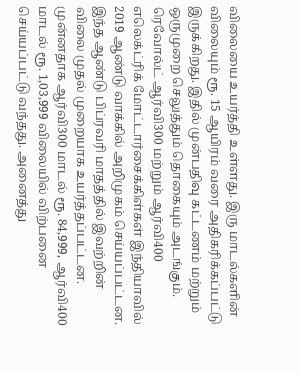விலையை உயர்த்தி உள்ளது. இரு மாடல்களின் விலையும் ரூ. 15 ஆயிரம் வரை அதிகரிக்கப்பட்டு இருக்கிறது. இதில் முன்பதிவு கட்டணம் மற்றும் ஒருமுறை செலுத்தும் தொகையும் அடங்கும்.
ரெவோல்ட் ஆர்வி300 மற்றும் ஆர்வி400 எலெக்ட்ரிக் மோட்டார்சைக்கிள்கள் இந்தியாவில் 2019 ஆண்டு வாக்கில் அறிமுகம் செய்யப்பட்டன. இந்த ஆண்டு பிப்ரவரி மாதத்தில் இவற்றின் விலை முதல் முறையாக உயர்த்தப்பட்டன.
முன்னதாக ஆர்வி300 மாடல் ரூ. 84,999, ஆர்வி400 மாடல் ரூ. 1,03,999 விலையில் விற்பனை செய்யப்பட்டு வந்தது. அனைத்து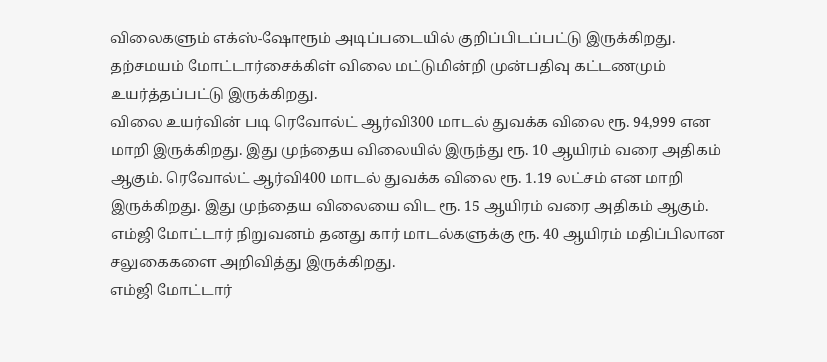விலைகளும் எக்ஸ்-ஷோரூம் அடிப்படையில் குறிப்பிடப்பட்டு இருக்கிறது. தற்சமயம் மோட்டார்சைக்கிள் விலை மட்டுமின்றி முன்பதிவு கட்டணமும் உயர்த்தப்பட்டு இருக்கிறது.
விலை உயர்வின் படி ரெவோல்ட் ஆர்வி300 மாடல் துவக்க விலை ரூ. 94,999 என மாறி இருக்கிறது. இது முந்தைய விலையில் இருந்து ரூ. 10 ஆயிரம் வரை அதிகம் ஆகும். ரெவோல்ட் ஆர்வி400 மாடல் துவக்க விலை ரூ. 1.19 லட்சம் என மாறி இருக்கிறது. இது முந்தைய விலையை விட ரூ. 15 ஆயிரம் வரை அதிகம் ஆகும்.
எம்ஜி மோட்டார் நிறுவனம் தனது கார் மாடல்களுக்கு ரூ. 40 ஆயிரம் மதிப்பிலான சலுகைகளை அறிவித்து இருக்கிறது.
எம்ஜி மோட்டார்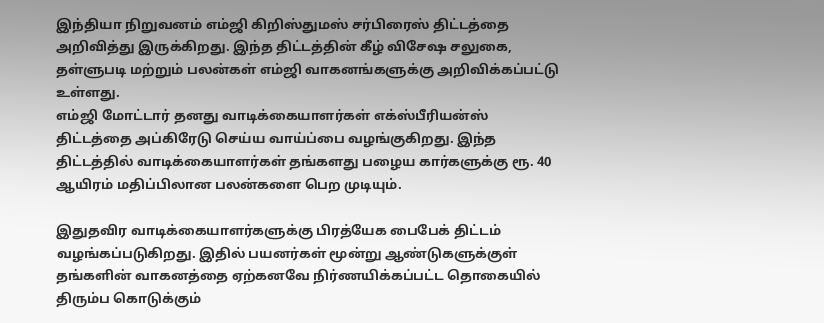இந்தியா நிறுவனம் எம்ஜி கிறிஸ்துமஸ் சர்பிரைஸ் திட்டத்தை அறிவித்து இருக்கிறது. இந்த திட்டத்தின் கீழ் விசேஷ சலுகை, தள்ளுபடி மற்றும் பலன்கள் எம்ஜி வாகனங்களுக்கு அறிவிக்கப்பட்டு உள்ளது.
எம்ஜி மோட்டார் தனது வாடிக்கையாளர்கள் எக்ஸ்பீரியன்ஸ் திட்டத்தை அப்கிரேடு செய்ய வாய்ப்பை வழங்குகிறது. இந்த திட்டத்தில் வாடிக்கையாளர்கள் தங்களது பழைய கார்களுக்கு ரூ. 40 ஆயிரம் மதிப்பிலான பலன்களை பெற முடியும்.

இதுதவிர வாடிக்கையாளர்களுக்கு பிரத்யேக பைபேக் திட்டம் வழங்கப்படுகிறது. இதில் பயனர்கள் மூன்று ஆண்டுகளுக்குள் தங்களின் வாகனத்தை ஏற்கனவே நிர்ணயிக்கப்பட்ட தொகையில் திரும்ப கொடுக்கும்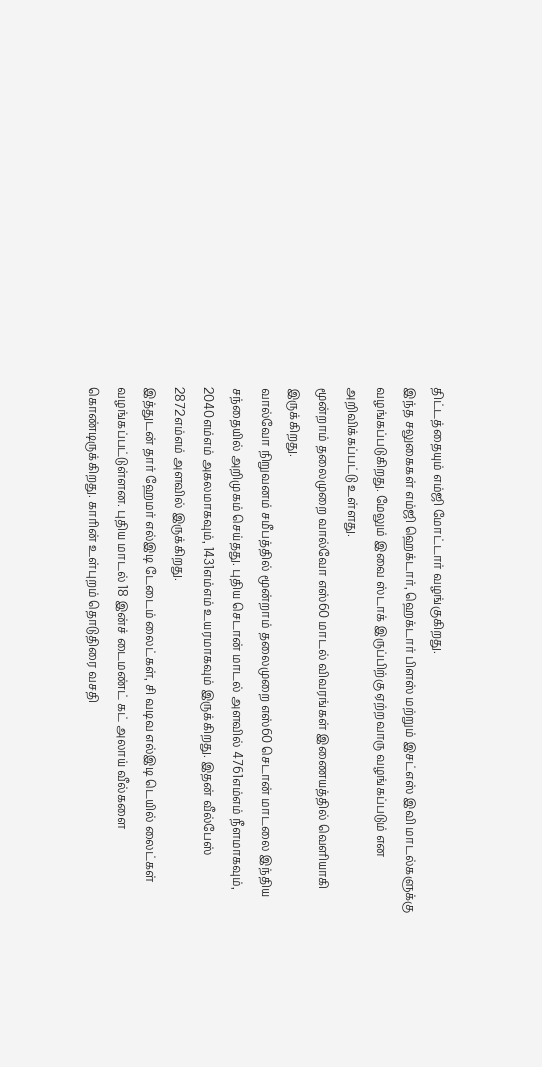திட்டத்தையும் எம்ஜி மோட்டார் வழங்குகிறது.
இந்த சலுகைகள் எம்ஜி ஹெக்டார், ஹெக்டார் பிளஸ் மற்றும் இசட்எஸ் இவி மாடல்களுக்கு வழங்கப்படுகிறது. மேலும் இவை ஸ்டாக் இருப்பிற்கு ஏற்றவாரு வழங்கப்படும் என அறிவிக்கப்பட்டு உள்ளது.
மூன்றாம் தலைமுறை வால்வோ எஸ்60 மாடல் விவரங்கள் இணையத்தில் வெளியாகி இருக்கிறது.
வால்வோ நிறுவனம் சமீபத்தில் மூன்றாம் தலைமுறை எஸ்60 செடான் மாடலை இந்திய சந்தையில் அறிமுகம் செய்தது. புதிய செடான் மாடல் அளவில் 4761எம்எம் நீளமாகவும், 2040எம்எம் அகலமாகவும், 1431எம்எம் உயரமாகவும் இருக்கிறது. இதன் வீல்பேஸ் 2872எம்எம் அளவில் இருக்கிறது.
இத்துடன் தார் ஹேமர் எல்இடி டேடைம் லைட்கள், சி வடிவ எல்இடி டெயில் லைட்கள் வழங்கப்பட்டுள்ளன. புதிய மாடல் 18 இன்ச் டைமண்ட் கட் அலாய் வீல்களை கொண்டிருக்கிறது. காரின் உள்புறம் தொடுதிரை வசதி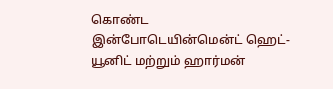கொண்ட இன்போடெயின்மென்ட் ஹெட்-யூனிட் மற்றும் ஹார்மன்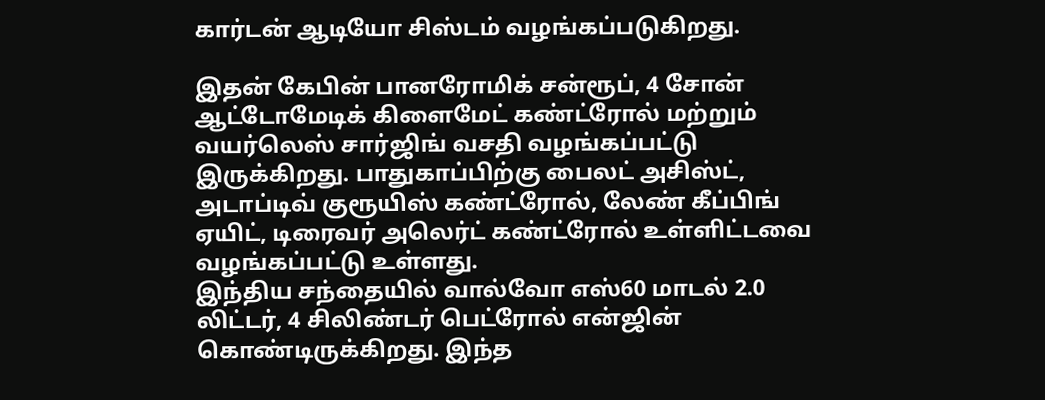கார்டன் ஆடியோ சிஸ்டம் வழங்கப்படுகிறது.

இதன் கேபின் பானரோமிக் சன்ரூப், 4 சோன் ஆட்டோமேடிக் கிளைமேட் கண்ட்ரோல் மற்றும் வயர்லெஸ் சார்ஜிங் வசதி வழங்கப்பட்டு இருக்கிறது. பாதுகாப்பிற்கு பைலட் அசிஸ்ட், அடாப்டிவ் குரூயிஸ் கண்ட்ரோல், லேண் கீப்பிங் ஏயிட், டிரைவர் அலெர்ட் கண்ட்ரோல் உள்ளிட்டவை வழங்கப்பட்டு உள்ளது.
இந்திய சந்தையில் வால்வோ எஸ்60 மாடல் 2.0 லிட்டர், 4 சிலிண்டர் பெட்ரோல் என்ஜின் கொண்டிருக்கிறது. இந்த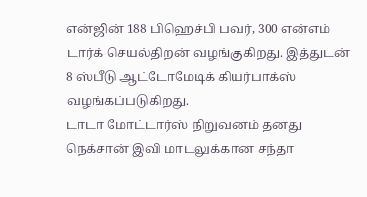என்ஜின் 188 பிஹெச்பி பவர், 300 என்எம் டார்க் செயல்திறன் வழங்குகிறது. இத்துடன் 8 ஸ்பீடு ஆட்டோமேடிக் கியர்பாக்ஸ் வழங்கப்படுகிறது.
டாடா மோட்டார்ஸ் நிறுவனம் தனது நெக்சான் இவி மாடலுக்கான சந்தா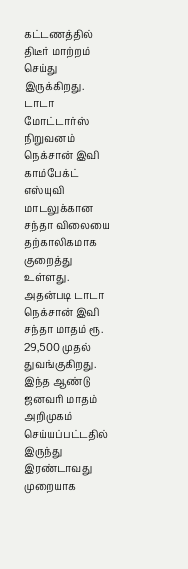கட்டணத்தில் திடீர் மாற்றம் செய்து இருக்கிறது.
டாடா மோட்டார்ஸ் நிறுவனம் நெக்சான் இவி காம்பேக்ட் எஸ்யுவி மாடலுக்கான சந்தா விலையை தற்காலிகமாக குறைத்து உள்ளது. அதன்படி டாடா நெக்சான் இவி சந்தா மாதம் ரூ. 29,500 முதல் துவங்குகிறது. இந்த ஆண்டு ஜனவரி மாதம் அறிமுகம் செய்யப்பட்டதில் இருந்து இரண்டாவது முறையாக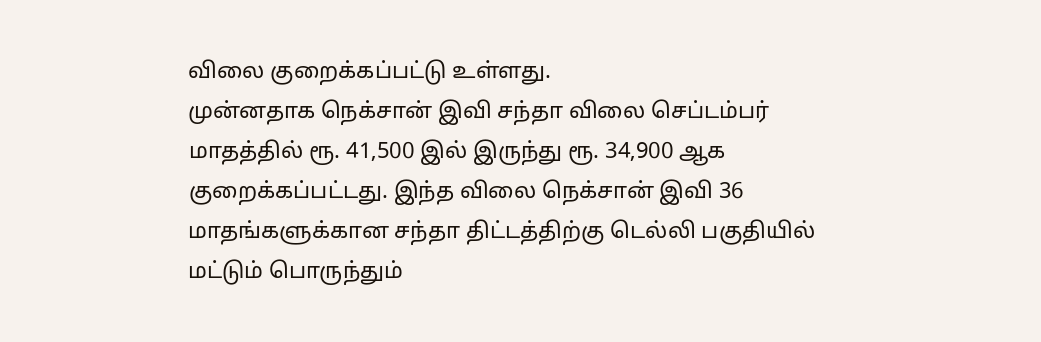விலை குறைக்கப்பட்டு உள்ளது.
முன்னதாக நெக்சான் இவி சந்தா விலை செப்டம்பர் மாதத்தில் ரூ. 41,500 இல் இருந்து ரூ. 34,900 ஆக குறைக்கப்பட்டது. இந்த விலை நெக்சான் இவி 36 மாதங்களுக்கான சந்தா திட்டத்திற்கு டெல்லி பகுதியில் மட்டும் பொருந்தும்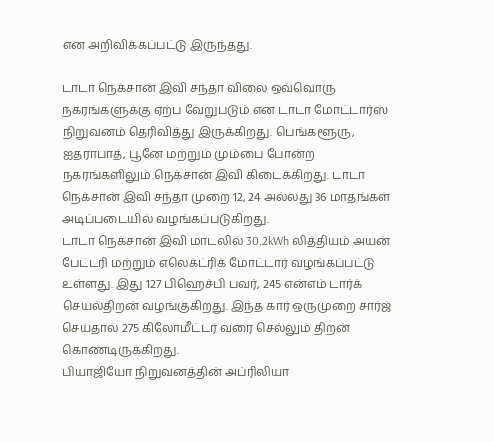என அறிவிக்கப்பட்டு இருந்தது.

டாடா நெக்சான் இவி சந்தா விலை ஒவ்வொரு நகரங்களுக்கு ஏற்ப வேறுபடும் என டாடா மோட்டார்ஸ் நிறுவனம் தெரிவித்து இருக்கிறது. பெங்களூரு, ஐதராபாத், பூனே மற்றும் மும்பை போன்ற நகரங்களிலும் நெக்சான் இவி கிடைக்கிறது. டாடா நெக்சான் இவி சந்தா முறை 12, 24 அல்லது 36 மாதங்கள் அடிப்படையில் வழங்கப்படுகிறது.
டாடா நெக்சான் இவி மாடலில் 30.2kWh லித்தியம் அயன் பேட்டரி மற்றும் எலெக்ட்ரிக் மோட்டார் வழங்கப்பட்டு உள்ளது. இது 127 பிஹெச்பி பவர், 245 என்எம் டார்க் செயல்திறன் வழங்குகிறது. இந்த கார் ஒருமுறை சார்ஜ் செய்தால் 275 கிலோமீட்டர் வரை செல்லும் திறன் கொண்டிருக்கிறது.
பியாஜியோ நிறுவனத்தின் அப்ரிலியா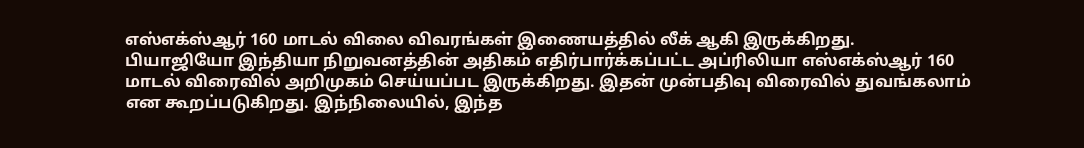எஸ்எக்ஸ்ஆர் 160 மாடல் விலை விவரங்கள் இணையத்தில் லீக் ஆகி இருக்கிறது.
பியாஜியோ இந்தியா நிறுவனத்தின் அதிகம் எதிர்பார்க்கப்பட்ட அப்ரிலியா எஸ்எக்ஸ்ஆர் 160 மாடல் விரைவில் அறிமுகம் செய்யப்பட இருக்கிறது. இதன் முன்பதிவு விரைவில் துவங்கலாம் என கூறப்படுகிறது. இந்நிலையில், இந்த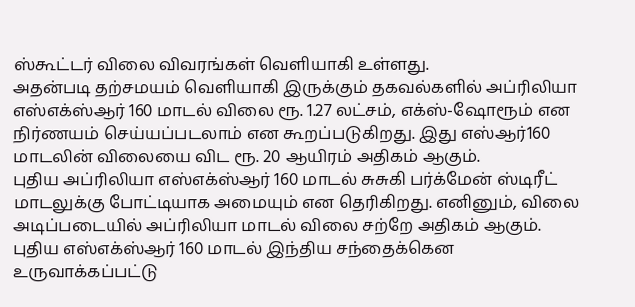ஸ்கூட்டர் விலை விவரங்கள் வெளியாகி உள்ளது.
அதன்படி தற்சமயம் வெளியாகி இருக்கும் தகவல்களில் அப்ரிலியா எஸ்எக்ஸ்ஆர் 160 மாடல் விலை ரூ. 1.27 லட்சம், எக்ஸ்-ஷோரூம் என நிர்ணயம் செய்யப்படலாம் என கூறப்படுகிறது. இது எஸ்ஆர்160 மாடலின் விலையை விட ரூ. 20 ஆயிரம் அதிகம் ஆகும்.
புதிய அப்ரிலியா எஸ்எக்ஸ்ஆர் 160 மாடல் சுசுகி பர்க்மேன் ஸ்டிரீட் மாடலுக்கு போட்டியாக அமையும் என தெரிகிறது. எனினும், விலை அடிப்படையில் அப்ரிலியா மாடல் விலை சற்றே அதிகம் ஆகும்.
புதிய எஸ்எக்ஸ்ஆர் 160 மாடல் இந்திய சந்தைக்கென உருவாக்கப்பட்டு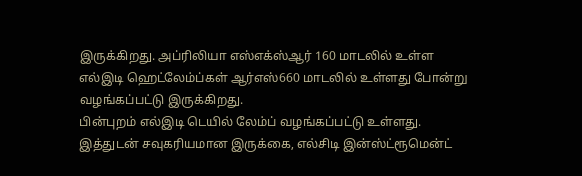இருக்கிறது. அப்ரிலியா எஸ்எக்ஸ்ஆர் 160 மாடலில் உள்ள எல்இடி ஹெட்லேம்ப்கள் ஆர்எஸ்660 மாடலில் உள்ளது போன்று வழங்கப்பட்டு இருக்கிறது.
பின்புறம் எல்இடி டெயில் லேம்ப் வழங்கப்பட்டு உள்ளது. இத்துடன் சவுகரியமான இருக்கை, எல்சிடி இன்ஸ்ட்ரூமென்ட்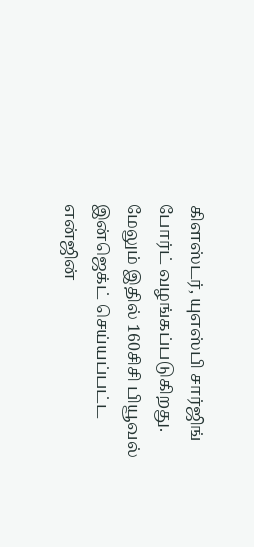கிளஸ்டர், யுஎஸ்பி சார்ஜிங் போர்ட் வழங்கப்படுகிறது. மேலும் இதில் 160சிசி பியூவல் இன்ஜெக்ட் செய்யப்பட்ட என்ஜின்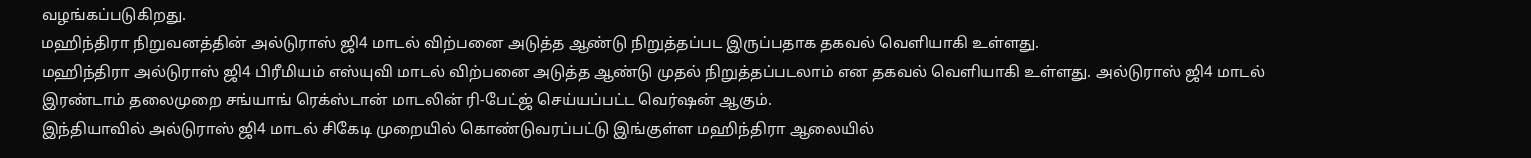வழங்கப்படுகிறது.
மஹிந்திரா நிறுவனத்தின் அல்டுராஸ் ஜி4 மாடல் விற்பனை அடுத்த ஆண்டு நிறுத்தப்பட இருப்பதாக தகவல் வெளியாகி உள்ளது.
மஹிந்திரா அல்டுராஸ் ஜி4 பிரீமியம் எஸ்யுவி மாடல் விற்பனை அடுத்த ஆண்டு முதல் நிறுத்தப்படலாம் என தகவல் வெளியாகி உள்ளது. அல்டுராஸ் ஜி4 மாடல் இரண்டாம் தலைமுறை சங்யாங் ரெக்ஸ்டான் மாடலின் ரி-பேட்ஜ் செய்யப்பட்ட வெர்ஷன் ஆகும்.
இந்தியாவில் அல்டுராஸ் ஜி4 மாடல் சிகேடி முறையில் கொண்டுவரப்பட்டு இங்குள்ள மஹிந்திரா ஆலையில்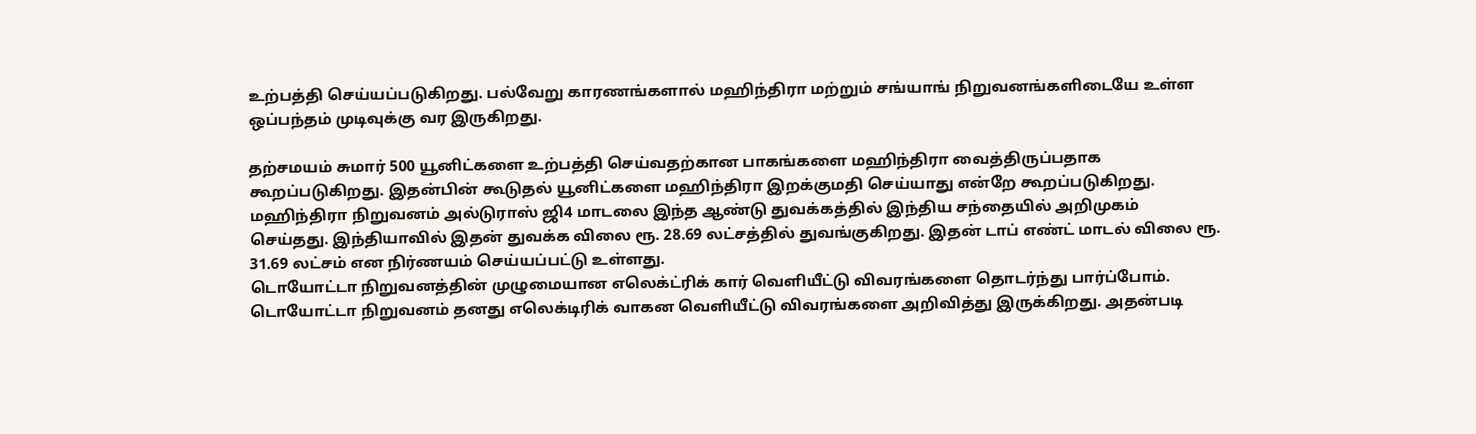உற்பத்தி செய்யப்படுகிறது. பல்வேறு காரணங்களால் மஹிந்திரா மற்றும் சங்யாங் நிறுவனங்களிடையே உள்ள ஒப்பந்தம் முடிவுக்கு வர இருகிறது.

தற்சமயம் சுமார் 500 யூனிட்களை உற்பத்தி செய்வதற்கான பாகங்களை மஹிந்திரா வைத்திருப்பதாக கூறப்படுகிறது. இதன்பின் கூடுதல் யூனிட்களை மஹிந்திரா இறக்குமதி செய்யாது என்றே கூறப்படுகிறது.
மஹிந்திரா நிறுவனம் அல்டுராஸ் ஜி4 மாடலை இந்த ஆண்டு துவக்கத்தில் இந்திய சந்தையில் அறிமுகம் செய்தது. இந்தியாவில் இதன் துவக்க விலை ரூ. 28.69 லட்சத்தில் துவங்குகிறது. இதன் டாப் எண்ட் மாடல் விலை ரூ. 31.69 லட்சம் என நிர்ணயம் செய்யப்பட்டு உள்ளது.
டொயோட்டா நிறுவனத்தின் முழுமையான எலெக்ட்ரிக் கார் வெளியீட்டு விவரங்களை தொடர்ந்து பார்ப்போம்.
டொயோட்டா நிறுவனம் தனது எலெக்டிரிக் வாகன வெளியீட்டு விவரங்களை அறிவித்து இருக்கிறது. அதன்படி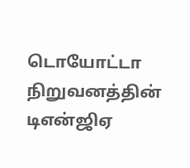டொயோட்டா நிறுவனத்தின் டிஎன்ஜிஏ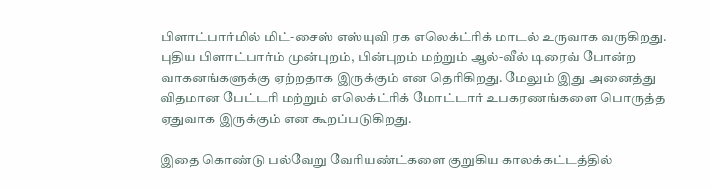பிளாட்பார்மில் மிட்-சைஸ் எஸ்யுவி ரக எலெக்ட்ரிக் மாடல் உருவாக வருகிறது.
புதிய பிளாட்பார்ம் முன்புறம், பின்புறம் மற்றும் ஆல்-வீல் டிரைவ் போன்ற வாகனங்களுக்கு ஏற்றதாக இருக்கும் என தெரிகிறது. மேலும் இது அனைத்து விதமான பேட்டரி மற்றும் எலெக்ட்ரிக் மோட்டார் உபகரணங்களை பொருத்த ஏதுவாக இருக்கும் என கூறப்படுகிறது.

இதை கொண்டு பல்வேறு வேரியண்ட்களை குறுகிய காலக்கட்டத்தில்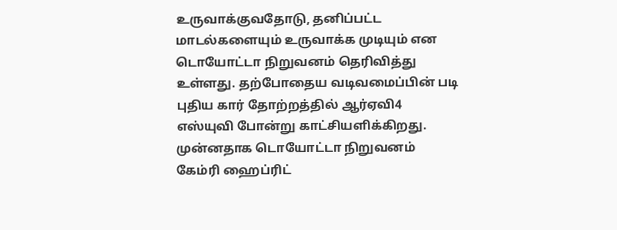உருவாக்குவதோடு, தனிப்பட்ட மாடல்களையும் உருவாக்க முடியும் என டொயோட்டா நிறுவனம் தெரிவித்து உள்ளது. தற்போதைய வடிவமைப்பின் படி புதிய கார் தோற்றத்தில் ஆர்ஏவி4 எஸ்யுவி போன்று காட்சியளிக்கிறது.
முன்னதாக டொயோட்டா நிறுவனம் கேம்ரி ஹைப்ரிட்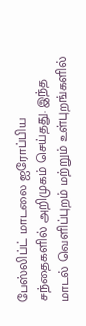பேஸ்லிப்ட் மாடலை ஐரோப்பிய சந்தைகளில் அறிமுகம் செய்தது. இந்த மாடல் வெளிப்புறம் மற்றும் உள்புறங்களில்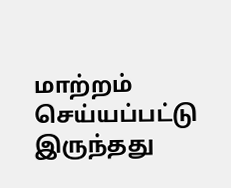மாற்றம் செய்யப்பட்டு இருந்தது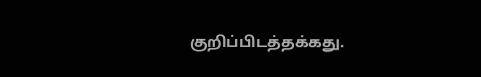குறிப்பிடத்தக்கது.